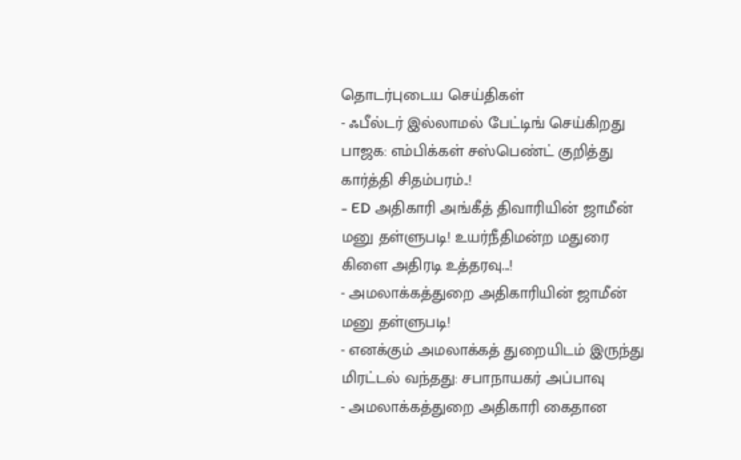தொடர்புடைய செய்திகள்
- ஃபீல்டர் இல்லாமல் பேட்டிங் செய்கிறது பாஜக: எம்பிக்கள் சஸ்பெண்ட் குறித்து கார்த்தி சிதம்பரம்..!
- ED அதிகாரி அங்கீத் திவாரியின் ஜாமீன் மனு தள்ளுபடி! உயர்நீதிமன்ற மதுரை கிளை அதிரடி உத்தரவு...!
- அமலாக்கத்துறை அதிகாரியின் ஜாமீன் மனு தள்ளுபடி!
- எனக்கும் அமலாக்கத் துறையிடம் இருந்து மிரட்டல் வந்தது: சபாநாயகர் அப்பாவு
- அமலாக்கத்துறை அதிகாரி கைதான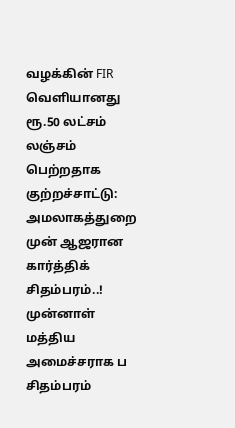வழக்கின் FIR வெளியானது
ரூ.50 லட்சம் லஞ்சம் பெற்றதாக குற்றச்சாட்டு: அமலாகத்துறை முன் ஆஜரான கார்த்திக் சிதம்பரம்..!
முன்னாள் மத்திய அமைச்சராக ப சிதம்பரம்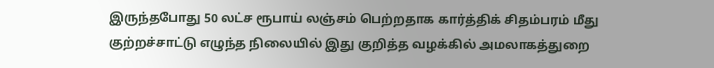இருந்தபோது 50 லட்ச ரூபாய் லஞ்சம் பெற்றதாக கார்த்திக் சிதம்பரம் மீது குற்றச்சாட்டு எழுந்த நிலையில் இது குறித்த வழக்கில் அமலாகத்துறை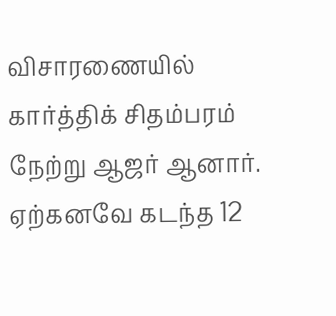விசாரணையில் கார்த்திக் சிதம்பரம் நேற்று ஆஜர் ஆனார்.
ஏற்கனவே கடந்த 12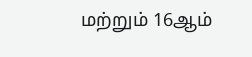மற்றும் 16ஆம்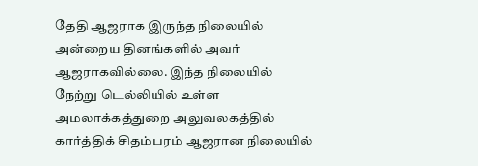தேதி ஆஜராக இருந்த நிலையில் அன்றைய தினங்களில் அவர் ஆஜராகவில்லை. இந்த நிலையில் நேற்று டெல்லியில் உள்ள அமலாக்கத்துறை அலுவலகத்தில் கார்த்திக் சிதம்பரம் ஆஜரான நிலையில்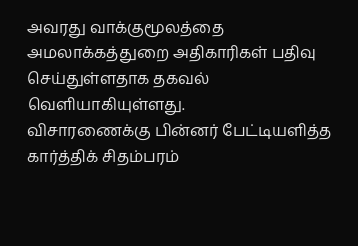அவரது வாக்குமூலத்தை அமலாக்கத்துறை அதிகாரிகள் பதிவு செய்துள்ளதாக தகவல் வெளியாகியுள்ளது.
விசாரணைக்கு பின்னர் பேட்டியளித்த கார்த்திக் சிதம்பரம்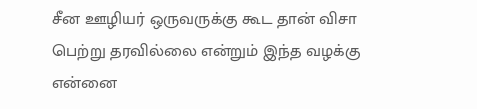சீன ஊழியர் ஒருவருக்கு கூட தான் விசா பெற்று தரவில்லை என்றும் இந்த வழக்கு என்னை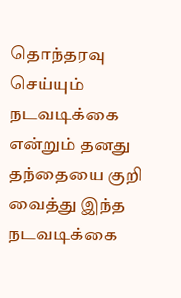தொந்தரவு செய்யும் நடவடிக்கை என்றும் தனது தந்தையை குறி வைத்து இந்த நடவடிக்கை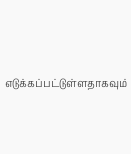எடுக்கப்பட்டுள்ளதாகவும்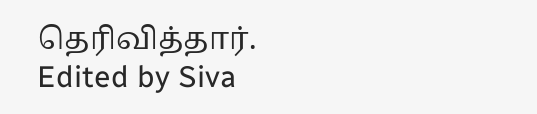தெரிவித்தார்.
Edited by Siva